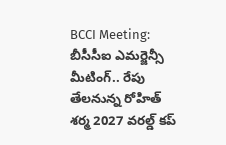BCCI Meeting: బీసీసీఐ ఎమర్జెన్సీ మీటింగ్.. రేపు తేలనున్న రోహిత్ శర్మ 2027 వరల్డ్ కప్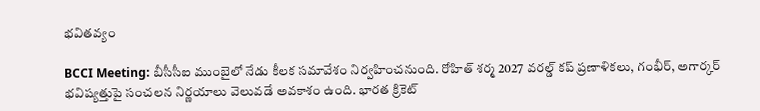భవితవ్యం

BCCI Meeting: బీసీసీఐ ముంబైలో నేడు కీలక సమావేశం నిర్వహించనుంది. రోహిత్ శర్మ 2027 వరల్డ్ కప్ ప్రణాళికలు, గంభీర్, అగార్కర్ భవిష్యత్తుపై సంచలన నిర్ణయాలు వెలువడే అవకాశం ఉంది. భారత క్రికెట్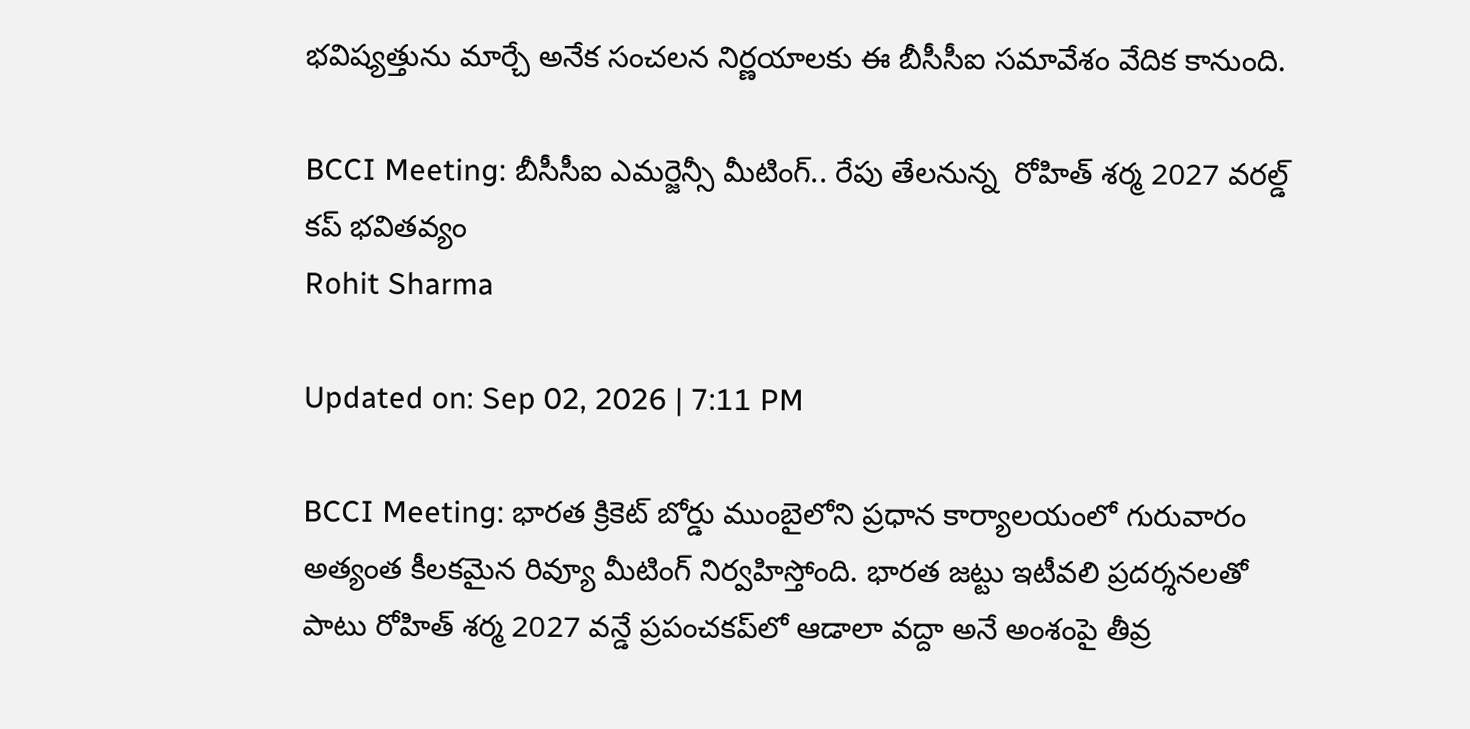భవిష్యత్తును మార్చే అనేక సంచలన నిర్ణయాలకు ఈ బీసీసీఐ సమావేశం వేదిక కానుంది.

BCCI Meeting: బీసీసీఐ ఎమర్జెన్సీ మీటింగ్.. రేపు తేలనున్న  రోహిత్ శర్మ 2027 వరల్డ్ కప్ భవితవ్యం
Rohit Sharma

Updated on: Sep 02, 2026 | 7:11 PM

BCCI Meeting: భారత క్రికెట్ బోర్డు ముంబైలోని ప్రధాన కార్యాలయంలో గురువారం అత్యంత కీలకమైన రివ్యూ మీటింగ్ నిర్వహిస్తోంది. భారత జట్టు ఇటీవలి ప్రదర్శనలతో పాటు రోహిత్ శర్మ 2027 వన్డే ప్రపంచకప్‌లో ఆడాలా వద్దా అనే అంశంపై తీవ్ర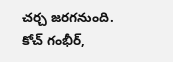చర్చ జరగనుంది. కోచ్ గంభీర్,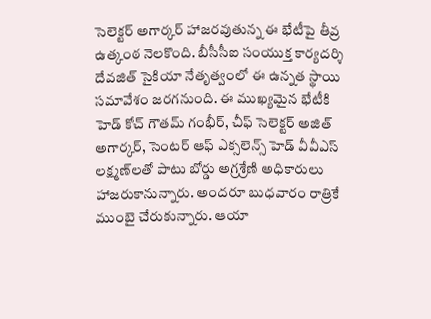సెలెక్టర్ అగార్కర్ హాజరవుతున్న ఈ భేటీపై తీవ్ర ఉత్కంఠ నెలకొంది. బీసీసీఐ సంయుక్త కార్యదర్శి దేవజిత్ సైకియా నేతృత్వంలో ఈ ఉన్నత స్థాయి సమావేశం జరగనుంది. ఈ ముఖ్యమైన భేటీకి హెడ్ కోచ్ గౌతమ్ గంభీర్, చీఫ్ సెలెక్టర్ అజిత్ అగార్కర్, సెంటర్ ఆఫ్ ఎక్సలెన్స్ హెడ్ వీవీఎస్ లక్ష్మణ్‌లతో పాటు బోర్డు అగ్రశ్రేణి అధికారులు హాజరుకానున్నారు. అందరూ బుధవారం రాత్రికే ముంబై చేరుకున్నారు. ఆయా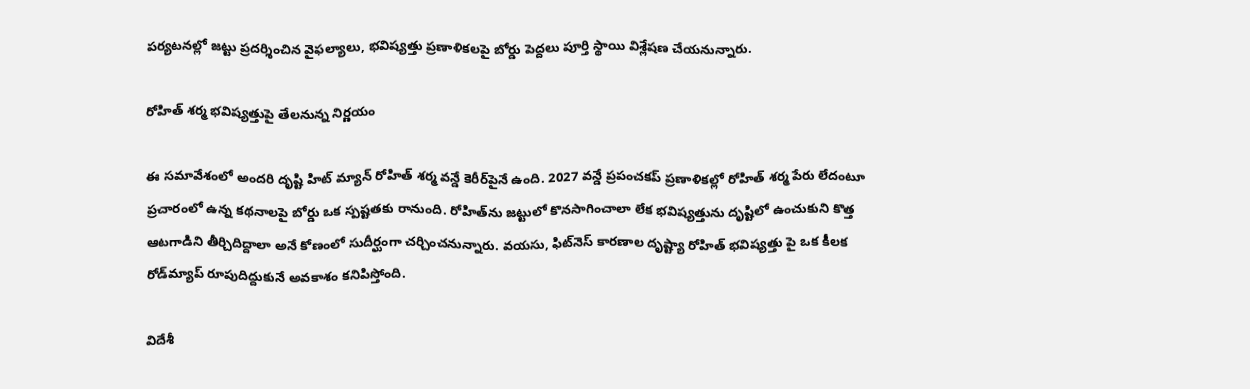పర్యటనల్లో జట్టు ప్రదర్శించిన వైఫల్యాలు, భవిష్యత్తు ప్రణాళికలపై బోర్డు పెద్దలు పూర్తి స్థాయి విశ్లేషణ చేయనున్నారు.

రోహిత్ శర్మ భవిష్యత్తుపై తేలనున్న నిర్ణయం

ఈ సమావేశంలో అందరి దృష్టి హిట్ మ్యాన్ రోహిత్ శర్మ వన్డే కెరీర్‌పైనే ఉంది. 2027 వన్డే ప్రపంచకప్ ప్రణాళికల్లో రోహిత్ శర్మ పేరు లేదంటూ ప్రచారంలో ఉన్న కథనాలపై బోర్డు ఒక స్పష్టతకు రానుంది. రోహిత్‌ను జట్టులో కొనసాగించాలా లేక భవిష్యత్తును దృష్టిలో ఉంచుకుని కొత్త ఆటగాడిని తీర్చిదిద్దాలా అనే కోణంలో సుదీర్ఘంగా చర్చించనున్నారు. వయసు, ఫిట్‌నెస్ కారణాల దృష్ట్యా రోహిత్ భవిష్యత్తు పై ఒక కీలక రోడ్‌మ్యాప్ రూపుదిద్దుకునే అవకాశం కనిపిస్తోంది.

విదేశీ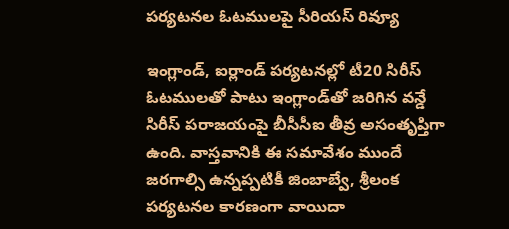పర్యటనల ఓటములపై సీరియస్ రివ్యూ

ఇంగ్లాండ్, ఐర్లాండ్ పర్యటనల్లో టీ20 సిరీస్ ఓటములతో పాటు ఇంగ్లాండ్‌తో జరిగిన వన్డే సిరీస్ పరాజయంపై బీసీసీఐ తీవ్ర అసంతృప్తిగా ఉంది. వాస్తవానికి ఈ సమావేశం ముందే జరగాల్సి ఉన్నప్పటికీ జింబాబ్వే, శ్రీలంక పర్యటనల కారణంగా వాయిదా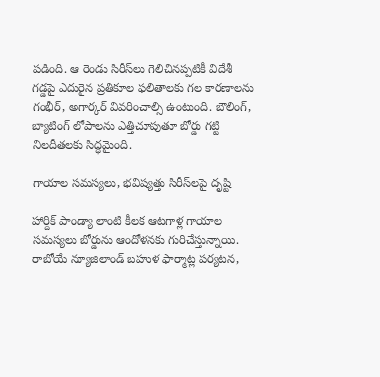పడింది. ఆ రెండు సిరీస్‌లు గెలిచినప్పటికీ విదేశీ గడ్డపై ఎదురైన ప్రతికూల ఫలితాలకు గల కారణాలను గంభీర్, అగార్కర్ వివరించాల్సి ఉంటుంది. బౌలింగ్, బ్యాటింగ్ లోపాలను ఎత్తిచూపుతూ బోర్డు గట్టి నిలదీతలకు సిద్ధమైంది.

గాయాల సమస్యలు, భవిష్యత్తు సిరీస్‌లపై దృష్టి

హార్దిక్ పాండ్యా లాంటి కీలక ఆటగాళ్ల గాయాల సమస్యలు బోర్డును ఆందోళనకు గురిచేస్తున్నాయి. రాబోయే న్యూజిలాండ్ బహుళ ఫార్మాట్ల పర్యటన,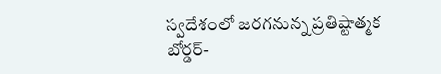స్వదేశంలో జరగనున్న ప్రతిష్టాత్మక బోర్డర్-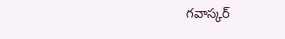గవాస్కర్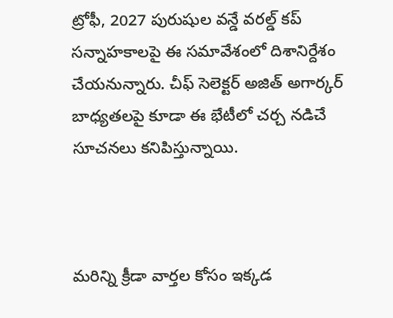ట్రోఫీ, 2027 పురుషుల వన్డే వరల్డ్ కప్ సన్నాహకాలపై ఈ సమావేశంలో దిశానిర్దేశం చేయనున్నారు. చీఫ్ సెలెక్టర్ అజిత్ అగార్కర్ బాధ్యతలపై కూడా ఈ భేటీలో చర్చ నడిచే సూచనలు కనిపిస్తున్నాయి.



మరిన్ని క్రీడా వార్తల కోసం ఇక్కడ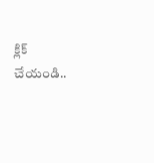క్లిక్ చేయండి..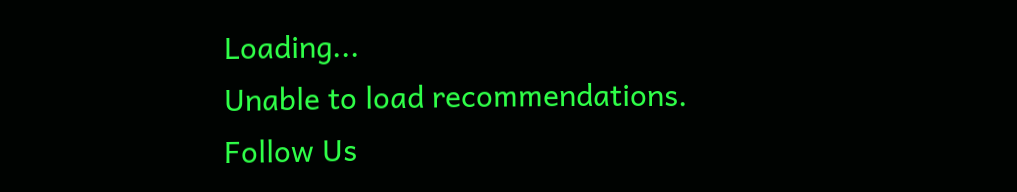Loading...
Unable to load recommendations.
Follow Us